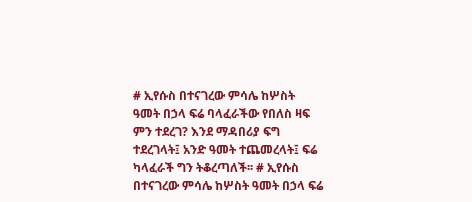# ኢየሱስ በተናገረው ምሳሌ ከሦስት ዓመት በኃላ ፍሬ ባላፈራችው የበለስ ዛፍ ምን ተደረገ? እንደ ማዳበሪያ ፍግ ተደረገላት፤ አንድ ዓመት ተጨመረላት፤ ፍሬ ካላፈራች ግን ትቆረጣለች፡፡ # ኢየሱስ በተናገረው ምሳሌ ከሦስት ዓመት በኃላ ፍሬ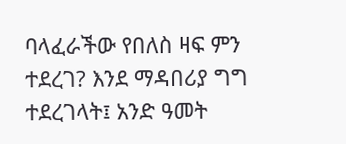ባላፈራችው የበለስ ዛፍ ምን ተደረገ? እንደ ማዳበሪያ ግግ ተደረገላት፤ አንድ ዓመት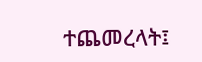ተጨመረላት፤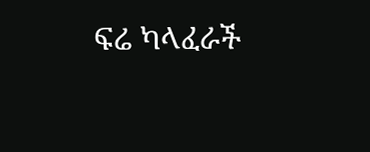ፍሬ ካላፈራች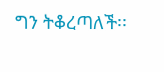ግን ትቆረጣለች፡፡